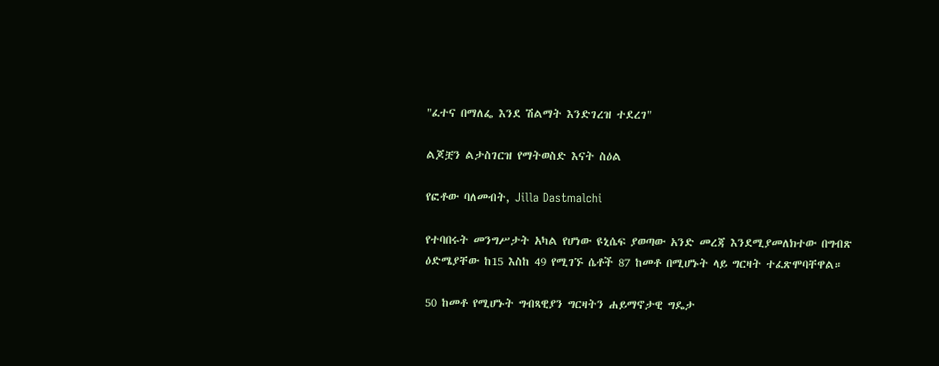"ፈተና በማለፌ እንደ ሽልማት እንድገረዝ ተደረገ"

ልጆቿን ልታስገርዝ የማትወስድ እናት ስዕል

የፎቶው ባለመብት, Jilla Dastmalchi

የተባበሩት መንግሥታት አካል የሆነው ዩኒሴፍ ያወጣው አንድ መረጃ እንደሚያመለክተው በግብጽ ዕድሜያቸው ከ15 እስከ 49 የሚገኙ ሴቶች 87 ከመቶ በሚሆኑት ላይ ግርዛት ተፈጽሞባቸዋል።

50 ከመቶ የሚሆኑት ግብጻዊያን ግርዛትን ሐይማኖታዊ ግዴታ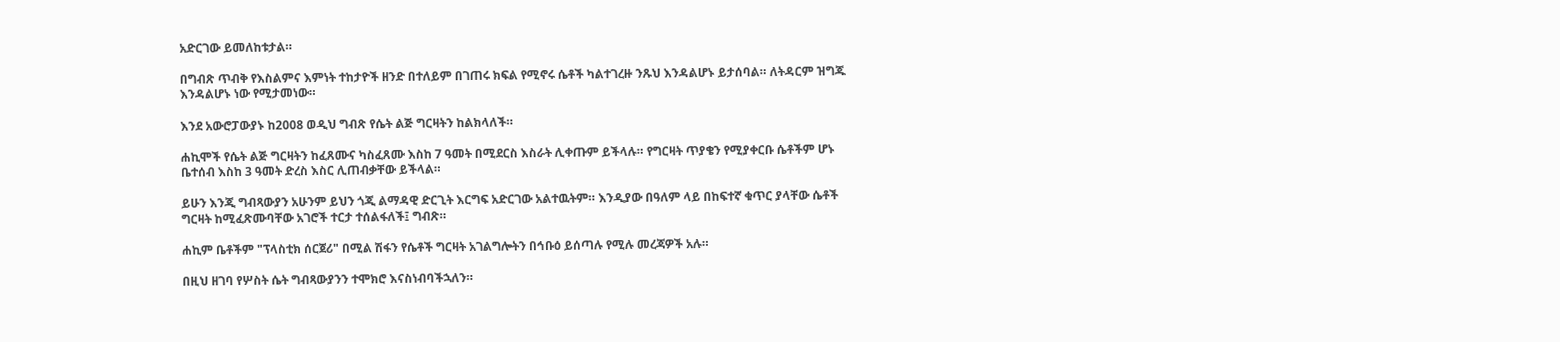አድርገው ይመለከቱታል።

በግብጽ ጥብቅ የእስልምና እምነት ተከታዮች ዘንድ በተለይም በገጠሩ ክፍል የሚኖሩ ሴቶች ካልተገረዙ ንጹህ እንዳልሆኑ ይታሰባል። ለትዳርም ዝግጁ እንዳልሆኑ ነው የሚታመነው።

እንደ አውሮፓውያኑ ከ2008 ወዲህ ግብጽ የሴት ልጅ ግርዛትን ከልክላለች።

ሐኪሞች የሴት ልጅ ግርዛትን ከፈጸሙና ካስፈጸሙ እስከ 7 ዓመት በሚደርስ እስራት ሊቀጡም ይችላሉ። የግርዛት ጥያቄን የሚያቀርቡ ሴቶችም ሆኑ ቤተሰብ እስከ 3 ዓመት ድረስ እስር ሊጠብቃቸው ይችላል።

ይሁን እንጂ ግብጻውያን አሁንም ይህን ጎጂ ልማዳዊ ድርጊት እርግፍ አድርገው አልተዉትም። እንዲያው በዓለም ላይ በከፍተኛ ቁጥር ያላቸው ሴቶች ግርዛት ከሚፈጽሙባቸው አገሮች ተርታ ተሰልፋለች፤ ግብጽ።

ሐኪም ቤቶችም "ፕላስቲክ ሰርጀሪ" በሚል ሽፋን የሴቶች ግርዛት አገልግሎትን በኅቡዕ ይሰጣሉ የሚሉ መረጃዎች አሉ።

በዚህ ዘገባ የሦስት ሴት ግብጻውያንን ተሞክሮ እናስነብባችኋለን።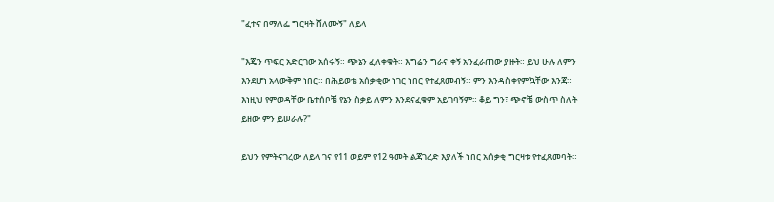"ፈተና በማለፌ ግርዛት ሸለሙኝ" ለይላ

"እጄን ጥፍር አድርገው አሰሩኝ። ጭኔን ፈለቀቁት። እግሬን ግራና ቀኝ አንፈራጠው ያዙት። ይህ ሁሉ ለምን እንደሆነ አላውቅም ነበር። በሕይወቴ አሰቃቂው ነገር ነበር የተፈጸመብኝ። ምን እንዳስቀየምኳቸው እንጃ። እነዚህ የምወዳቸው ቤተሰቦቼ የኔን ስቃይ ለምን እንደናፈቁም አይገባኝም። ቆይ ግን፣ ጭኖቼ ውስጥ ስለት ይዘው ምን ይሠራሉ?"

ይህን የምትናገረው ለይላ ገና የ11 ወይም የ12 ዓመት ልጃገረድ እያለች ነበር አሰቃቂ ግርዛቱ የተፈጸመባት።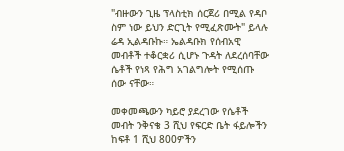"ብዙውን ጊዜ ፕላስቲክ ሰርጀሪ በሚል የዳቦ ስም ነው ይህን ድርጊት የሚፈጽሙት" ይላሉ ሬዳ ኢልዳቡኩ። ኤልዳቡክ የሰብአዊ መብቶች ተቆርቋሪ ሲሆኑ ጉዳት ለደረሰባቸው ሴቶች የነጻ የሕግ አገልግሎት የሚሰጡ ሰው ናቸው።

መቀመጫውን ካይሮ ያደረገው የሴቶች መብት ንቅናቄ 3 ሺህ የፍርድ ቤት ፋይሎችን ከፍቶ 1 ሺህ 800ዎችን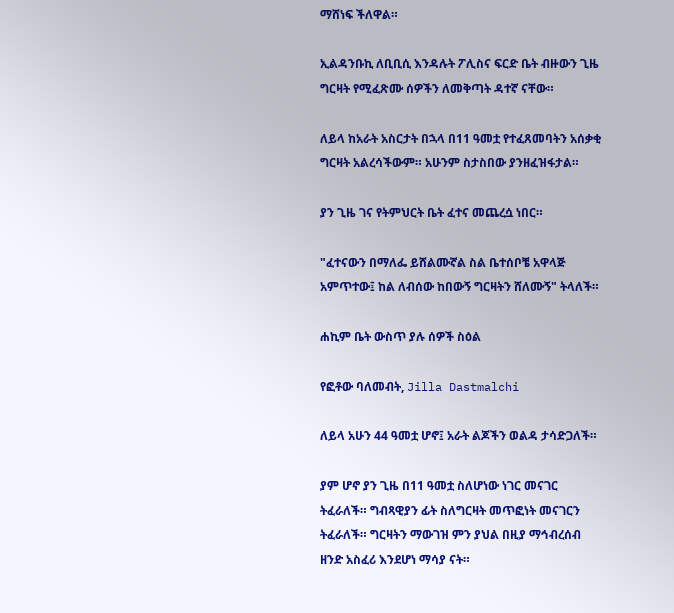ማሸነፍ ችለዋል።

ኢልዳንቡኪ ለቢቢሲ እንዳሉት ፖሊስና ፍርድ ቤት ብዙውን ጊዜ ግርዛት የሚፈጽሙ ሰዎችን ለመቅጣት ዳተኛ ናቸው።

ለይላ ከአራት አስርታት በኋላ በ11 ዓመቷ የተፈጸመባትን አሰቃቂ ግርዛት አልረሳችውም። አሁንም ስታስበው ያንዘፈዝፋታል።

ያን ጊዜ ገና የትምህርት ቤት ፈተና መጨረሷ ነበር።

"ፈተናውን በማለፌ ይሸልሙኛል ስል ቤተሰቦቼ አዋላጅ አምጥተው፤ ከል ለብሰው ከበውኝ ግርዛትን ሸለሙኝ" ትላለች።

ሐኪም ቤት ውስጥ ያሉ ሰዎች ስዕል

የፎቶው ባለመብት, Jilla Dastmalchi

ለይላ አሁን 44 ዓመቷ ሆኖ፤ አራት ልጆችን ወልዳ ታሳድጋለች።

ያም ሆኖ ያን ጊዜ በ11 ዓመቷ ስለሆነው ነገር መናገር ትፈራለች። ግብጻዊያን ፊት ስለግርዛት መጥፎነት መናገርን ትፈራለች። ግርዛትን ማውገዝ ምን ያህል በዚያ ማኅብረሰብ ዘንድ አስፈሪ እንደሆነ ማሳያ ናት።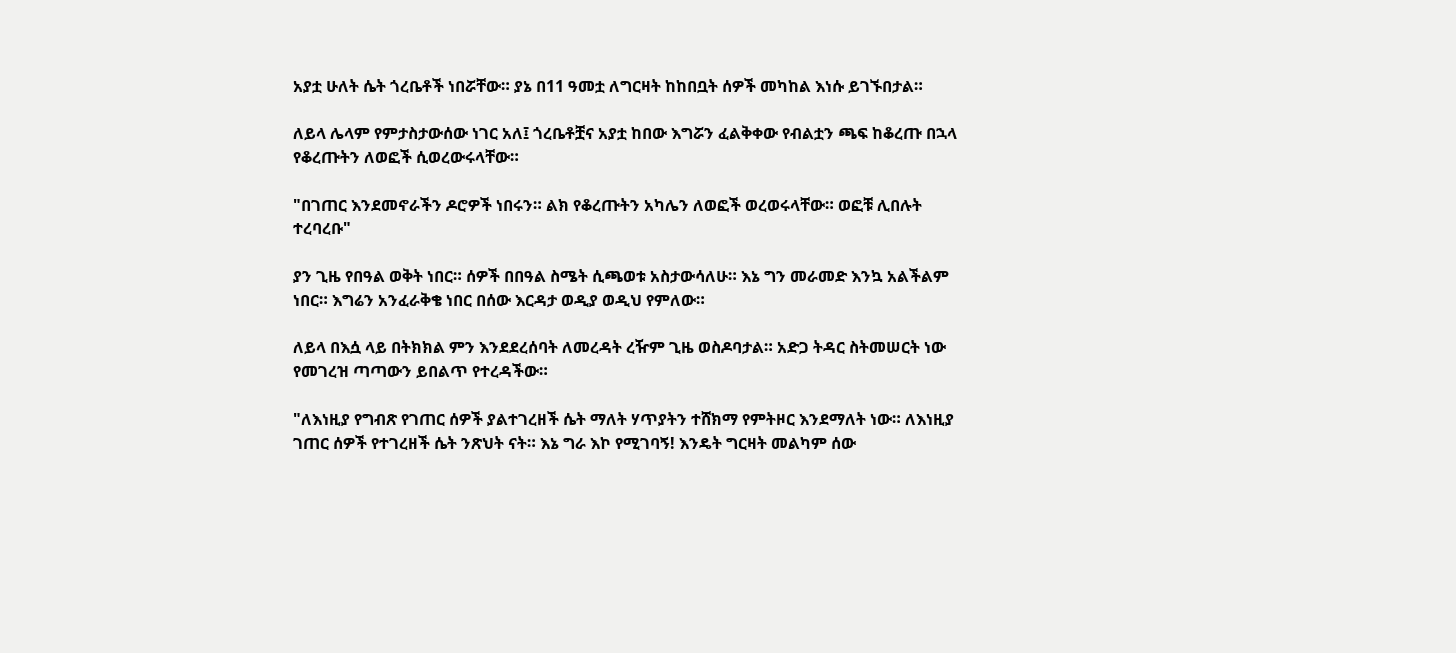አያቷ ሁለት ሴት ጎረቤቶች ነበሯቸው። ያኔ በ11 ዓመቷ ለግርዛት ከከበቧት ሰዎች መካከል እነሱ ይገኙበታል።

ለይላ ሌላም የምታስታውሰው ነገር አለ፤ ጎረቤቶቿና አያቷ ከበው እግሯን ፈልቅቀው የብልቷን ጫፍ ከቆረጡ በኋላ የቆረጡትን ለወፎች ሲወረውሩላቸው።

"በገጠር እንደመኖራችን ዶሮዎች ነበሩን። ልክ የቆረጡትን አካሌን ለወፎች ወረወሩላቸው። ወፎቹ ሊበሉት ተረባረቡ"

ያን ጊዜ የበዓል ወቅት ነበር። ሰዎች በበዓል ስሜት ሲጫወቱ አስታውሳለሁ። እኔ ግን መራመድ እንኳ አልችልም ነበር። እግሬን አንፈራቅቄ ነበር በሰው እርዳታ ወዲያ ወዲህ የምለው።

ለይላ በእሷ ላይ በትክክል ምን እንደደረሰባት ለመረዳት ረዥም ጊዜ ወስዶባታል። አድጋ ትዳር ስትመሠርት ነው የመገረዝ ጣጣውን ይበልጥ የተረዳችው።

"ለእነዚያ የግብጽ የገጠር ሰዎች ያልተገረዘች ሴት ማለት ሃጥያትን ተሸክማ የምትዞር እንደማለት ነው። ለእነዚያ ገጠር ሰዎች የተገረዘች ሴት ንጽህት ናት። እኔ ግራ እኮ የሚገባኝ! እንዴት ግርዛት መልካም ሰው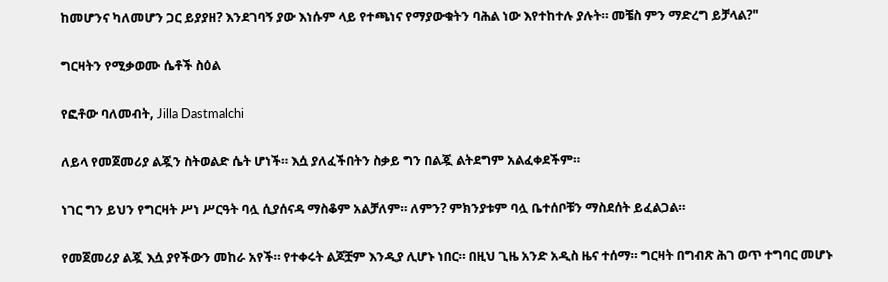ከመሆንና ካለመሆን ጋር ይያያዘ? እንደገባኝ ያው እነሱም ላይ የተጫነና የማያውቁትን ባሕል ነው እየተከተሉ ያሉት። መቼስ ምን ማድረግ ይቻላል?"

ግርዛትን የሚቃወሙ ሴቶች ስዕል

የፎቶው ባለመብት, Jilla Dastmalchi

ለይላ የመጀመሪያ ልጇን ስትወልድ ሴት ሆነች። እሷ ያለፈችበትን ስቃይ ግን በልጇ ልትደግም አልፈቀደችም።

ነገር ግን ይህን የግርዛት ሥነ ሥርዓት ባሏ ሲያሰናዳ ማስቆም አልቻለም። ለምን? ምክንያቱም ባሏ ቤተሰቦቹን ማስደሰት ይፈልጋል።

የመጀመሪያ ልጇ እሷ ያየችውን መከራ አየች። የተቀሩት ልጆቿም እንዲያ ሊሆኑ ነበር። በዚህ ጊዜ አንድ አዲስ ዜና ተሰማ። ግርዛት በግብጽ ሕገ ወጥ ተግባር መሆኑ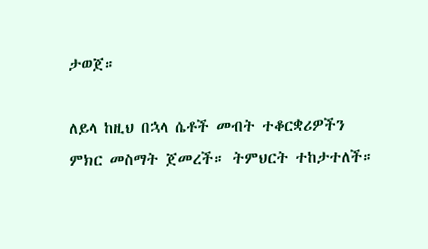ታወጀ።

ለይላ ከዚህ በኋላ ሴቶች መብት ተቆርቋሪዎችን ምክር መስማት ጀመረች። ትምህርት ተከታተለች።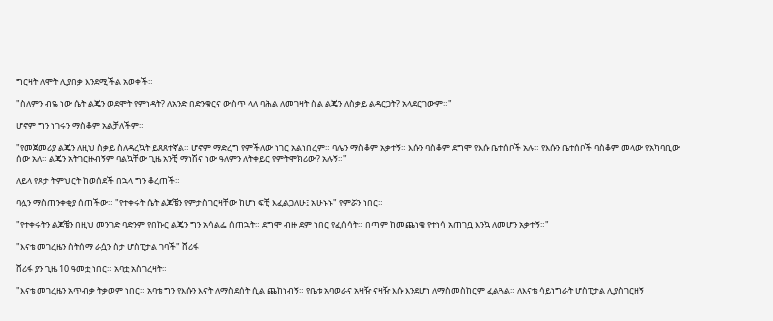ግርዛት ለሞት ሊያበቃ እንደሚችል አወቀች።

"ስለምን ብዬ ነው ሴት ልጄን ወደሞት የምነዳት? ለአንድ በድንቁርና ውስጥ ላለ ባሕል ለመገዛት ስል ልጄን ለስቃይ ልዳርጋት? አላደርገውም።"

ሆኖም ግን ነገሩን ማስቆም አልቻለችም።

"የመጀመሪያ ልጄን ለዚህ ስቃይ ስለዳረኳት ይጸጸተኛል። ሆኖም ማድረግ የምችለው ነገር አልነበረም። ባሌን ማስቆም አቃተኝ። እሱን ባስቆም ደግሞ የእሱ ቤተሰቦች አሉ። የእሱን ቤተሰቦች ባስቆም መላው የአካባቢው ሰው አለ። ልጄን አትገርዙብኝም ባልኳቸው ጊዜ አንቺ ማነሽና ነው ዓለምን ለትቀይር የምትሞክሪው? አሉኝ።"

ለይላ የጾታ ትምህርት ከወሰደች በኋላ ግን ቆረጠች።

ባሏን ማስጠንቀቂያ ሰጠችው። "የተቀሩት ሴት ልጆቼን የምታስገርዛቸው ከሆነ ፍቺ እፈልጋለሁ፤ አሁኑኑ" የምሯን ነበር።

"የተቀሩትን ልጆቼን በዚህ መንገድ ባድንም የበኩር ልጄን ግን አሳልፌ ሰጠኋት። ደግሞ ብዙ ደም ነበር የፈሰሳት። በጣም ከመጨነቄ የተነሳ አጠገቧ እንኳ ለመሆን አቃተኝ።"

"እናቴ መገረዜን ስትሰማ ራሷን ስታ ሆስፒታል ገባች" ሸሪፋ

ሸሪፋ ያን ጊዜ 10 ዓመቷ ነበር። አባቷ አስገረዛት።

"እናቴ መገረዜን አጥብቃ ትቃወም ነበር። አባቴ ግን የእሱን እናት ለማስደሰት ሲል ጨከነብኝ። የቤቱ አባወራና አዛዥ ናዛዥ እሱ እንደሆነ ለማስመስከርም ፈልጓል። ለእናቴ ሳይነግራት ሆስፒታል ሊያስገርዘኝ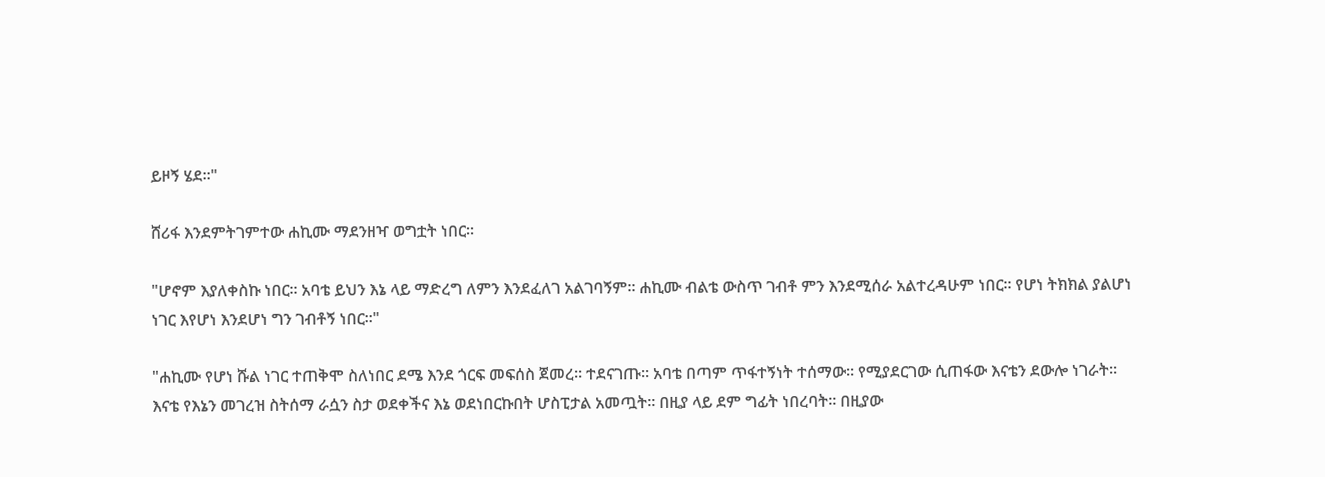ይዞኝ ሄደ።"

ሸሪፋ እንደምትገምተው ሐኪሙ ማደንዘዣ ወግቷት ነበር።

"ሆኖም እያለቀስኩ ነበር። አባቴ ይህን እኔ ላይ ማድረግ ለምን እንደፈለገ አልገባኝም። ሐኪሙ ብልቴ ውስጥ ገብቶ ምን እንደሚሰራ አልተረዳሁም ነበር። የሆነ ትክክል ያልሆነ ነገር እየሆነ እንደሆነ ግን ገብቶኝ ነበር።"

"ሐኪሙ የሆነ ሹል ነገር ተጠቅሞ ስለነበር ደሜ እንደ ጎርፍ መፍሰስ ጀመረ። ተደናገጡ። አባቴ በጣም ጥፋተኝነት ተሰማው። የሚያደርገው ሲጠፋው እናቴን ደውሎ ነገራት። እናቴ የእኔን መገረዝ ስትሰማ ራሷን ስታ ወደቀችና እኔ ወደነበርኩበት ሆስፒታል አመጧት። በዚያ ላይ ደም ግፊት ነበረባት። በዚያው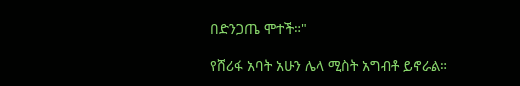በድንጋጤ ሞተች።"

የሸሪፋ አባት አሁን ሌላ ሚስት አግብቶ ይኖራል።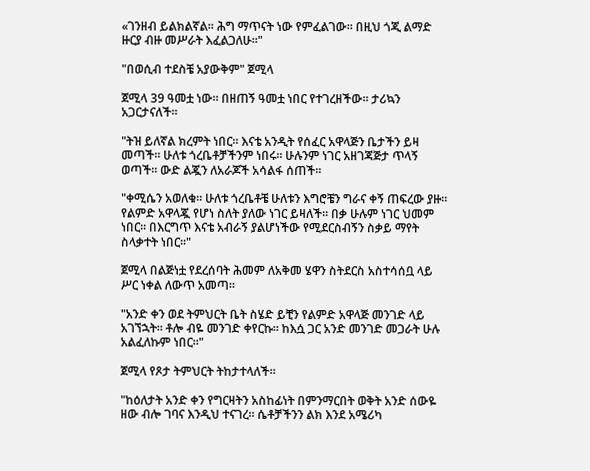«ገንዘብ ይልክልኛል። ሕግ ማጥናት ነው የምፈልገው። በዚህ ጎጂ ልማድ ዙርያ ብዙ መሥራት እፈልጋለሁ።"

"በወሲብ ተደስቼ አያውቅም" ጀሚላ

ጀሚላ 39 ዓመቷ ነው። በዘጠኝ ዓመቷ ነበር የተገረዘችው። ታሪኳን አጋርታናለች።

"ትዝ ይለኛል ክረምት ነበር። እናቴ አንዲት የሰፈር አዋላጅን ቤታችን ይዛ መጣች። ሁለቱ ጎረቤቶቻችንም ነበሩ። ሁሉንም ነገር አዘገጃጅታ ጥላኝ ወጣች። ውድ ልጇን ለአራጆች አሳልፋ ሰጠች።

"ቀሚሴን አወለቁ። ሁለቱ ጎረቤቶቼ ሁለቱን እግሮቼን ግራና ቀኝ ጠፍረው ያዙ። የልምድ አዋላጇ የሆነ ስለት ያለው ነገር ይዛለች። በቃ ሁሉም ነገር ህመም ነበር። በእርግጥ እናቴ አብራኝ ያልሆነችው የሚደርስብኝን ስቃይ ማየት ስላቃተት ነበር።"

ጀሚላ በልጅነቷ የደረሰባት ሕመም ለአቅመ ሄዋን ስትደርስ አስተሳሰቧ ላይ ሥር ነቀል ለውጥ አመጣ።

"አንድ ቀን ወደ ትምህርት ቤት ስሄድ ይቺን የልምድ አዋላጅ መንገድ ላይ አገኘኋት። ቶሎ ብዬ መንገድ ቀየርኩ። ከእሷ ጋር አንድ መንገድ መጋራት ሁሉ አልፈለኩም ነበር።"

ጀሚላ የጾታ ትምህርት ትከታተላለች።

"ከዕለታት አንድ ቀን የግርዛትን አስከፊነት በምንማርበት ወቅት አንድ ሰውዬ ዘው ብሎ ገባና እንዲህ ተናገረ። ሴቶቻችንን ልክ እንደ አሜሪካ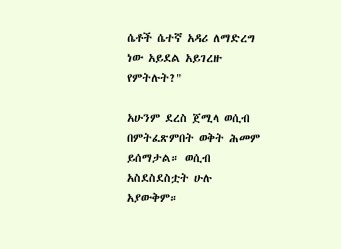ሴቶች ሴተኛ አዳሪ ለማድረግ ነው አይደል አይገረዙ የምትሉት?"

አሁንም ደረስ ጀሚላ ወሲብ በምትፈጽምበት ወቅት ሕመም ይሰማታል። ወሲብ አስደስደስቷት ሁሉ አያውቅም።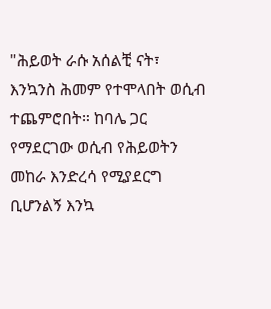"ሕይወት ራሱ አሰልቺ ናት፣ እንኳንስ ሕመም የተሞላበት ወሲብ ተጨምሮበት። ከባሌ ጋር የማደርገው ወሲብ የሕይወትን መከራ እንድረሳ የሚያደርግ ቢሆንልኝ እንኳ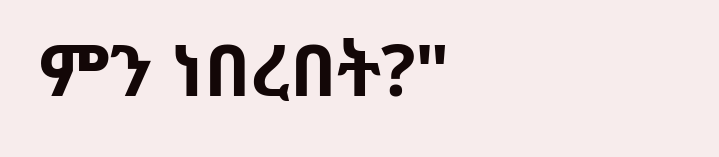ምን ነበረበት?"